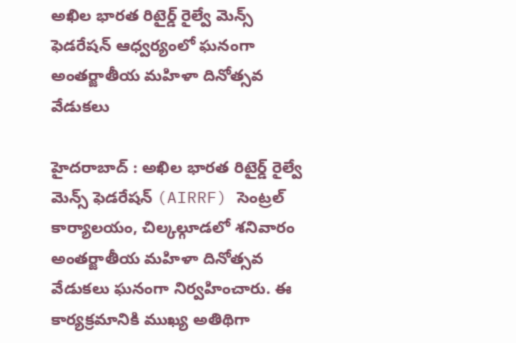అఖిల భారత రిటైర్డ్ రైల్వే మెన్స్ ఫెడరేషన్ ఆధ్వర్యంలో ఘనంగా అంతర్జాతీయ మహిళా దినోత్సవ వేడుకలు

హైదరాబాద్ : అఖిల భారత రిటైర్డ్ రైల్వే మెన్స్ ఫెడరేషన్ (AIRRF) సెంట్రల్ కార్యాలయం, చిల్కల్గూడలో శనివారం అంతర్జాతీయ మహిళా దినోత్సవ వేడుకలు ఘనంగా నిర్వహించారు. ఈ కార్యక్రమానికి ముఖ్య అతిథిగా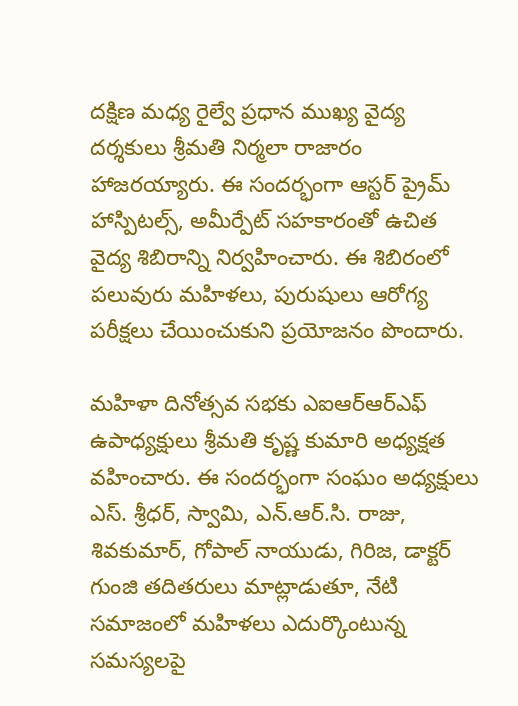దక్షిణ మధ్య రైల్వే ప్రధాన ముఖ్య వైద్య దర్శకులు శ్రీమతి నిర్మలా రాజారం హాజరయ్యారు. ఈ సందర్భంగా ఆస్టర్ ప్రైమ్ హాస్పిటల్స్, అమీర్పేట్ సహకారంతో ఉచిత వైద్య శిబిరాన్ని నిర్వహించారు. ఈ శిబిరంలో పలువురు మహిళలు, పురుషులు ఆరోగ్య పరీక్షలు చేయించుకుని ప్రయోజనం పొందారు.

మహిళా దినోత్సవ సభకు ఎఐఆర్ఆర్ఎఫ్ ఉపాధ్యక్షులు శ్రీమతి కృష్ణ కుమారి అధ్యక్షత వహించారు. ఈ సందర్భంగా సంఘం అధ్యక్షులు ఎస్. శ్రీధర్, స్వామి, ఎన్.ఆర్.సి. రాజు, శివకుమార్, గోపాల్ నాయుడు, గిరిజ, డాక్టర్ గుంజి తదితరులు మాట్లాడుతూ, నేటి సమాజంలో మహిళలు ఎదుర్కొంటున్న సమస్యలపై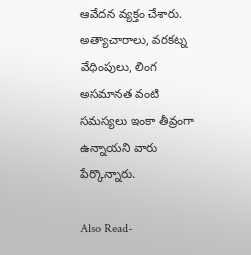ఆవేదన వ్యక్తం చేశారు. అత్యాచారాలు, వరకట్న వేధింపులు, లింగ అసమానత వంటి సమస్యలు ఇంకా తీవ్రంగా ఉన్నాయని వారు పేర్కొన్నారు.

Also Read-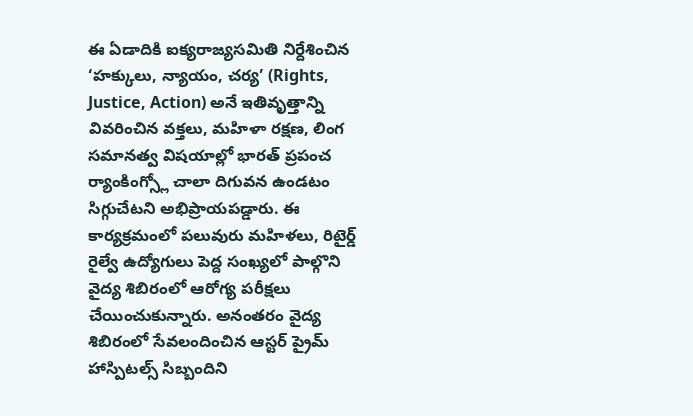ఈ ఏడాదికి ఐక్యరాజ్యసమితి నిర్దేశించిన ‘హక్కులు, న్యాయం, చర్య’ (Rights, Justice, Action) అనే ఇతివృత్తాన్ని వివరించిన వక్తలు, మహిళా రక్షణ, లింగ సమానత్వ విషయాల్లో భారత్ ప్రపంచ ర్యాంకింగ్స్లో చాలా దిగువన ఉండటం సిగ్గుచేటని అభిప్రాయపడ్డారు. ఈ కార్యక్రమంలో పలువురు మహిళలు, రిటైర్డ్ రైల్వే ఉద్యోగులు పెద్ద సంఖ్యలో పాల్గొని వైద్య శిబిరంలో ఆరోగ్య పరీక్షలు చేయించుకున్నారు. అనంతరం వైద్య శిబిరంలో సేవలందించిన ఆస్టర్ ప్రైమ్ హాస్పిటల్స్ సిబ్బందిని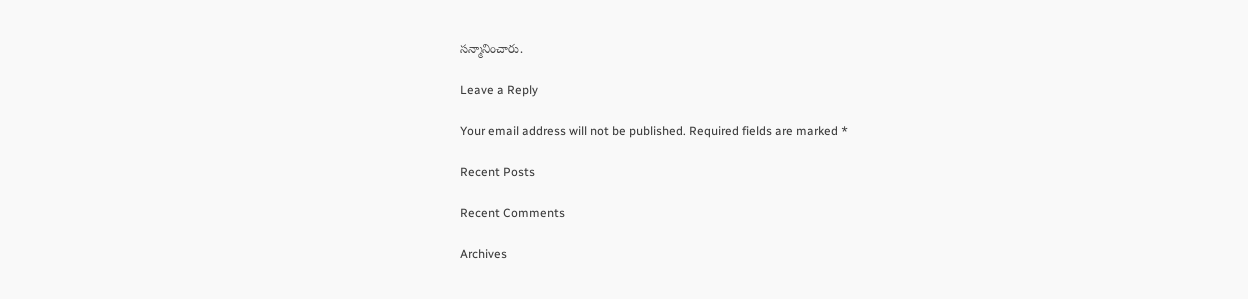సన్మానించారు.

Leave a Reply

Your email address will not be published. Required fields are marked *

Recent Posts

Recent Comments

Archives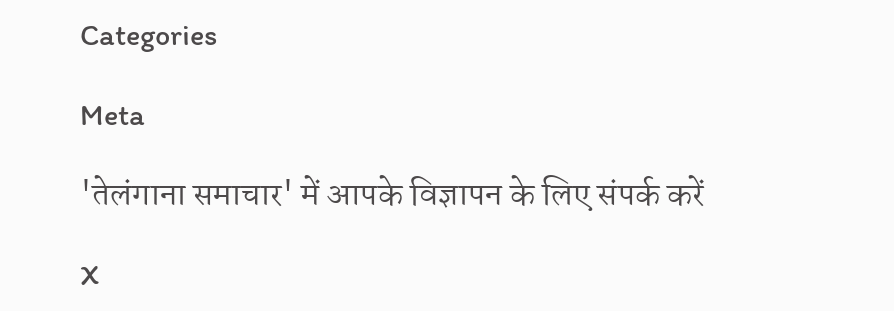Categories

Meta

'तेलंगाना समाचार' में आपके विज्ञापन के लिए संपर्क करें

X